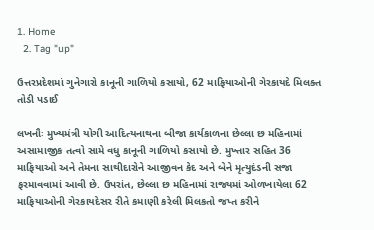1. Home
  2. Tag "up"

ઉત્તરપ્રદેશમાં ગુનેગારો કાનૂની ગાળિયો કસાયો, 62 માફિયાઓની ગેરકાયદે મિલક્ત તોડી પડાઈ

લખનૌઃ મુખ્યમંત્રી યોગી આદિત્યનાથના બીજા કાર્યકાળના છેલ્લા છ મહિનામાં અસામાજીક તત્વો સામે વધુ કાનૂની ગાળિયો કસાયો છે. મુખ્તાર સહિત 36 માફિયાઓ અને તેમના સાથીદારોને આજીવન કેદ અને બેને મૃત્યુદંડની સજા ફરમાવવામાં આવી છે. ઉપરાંત, છેલ્લા છ મહિનામાં રાજ્યમાં ઓળખાયેલા 62 માફિયાઓની ગેરકાયદેસર રીતે કમાણી કરેલી મિલકતો જપ્ત કરીને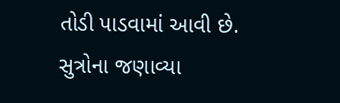તોડી પાડવામાં આવી છે. સુત્રોના જણાવ્યા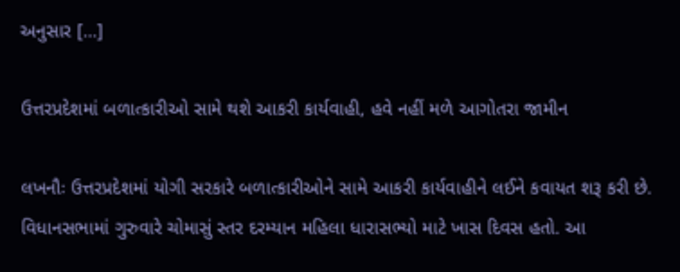અનુસાર […]

ઉત્તરપ્રદેશમાં બળાત્કારીઓ સામે થશે આકરી કાર્યવાહી, હવે નહીં મળે આગોતરા જામીન

લખનૌઃ ઉત્તરપ્રદેશમાં યોગી સરકારે બળાત્કારીઓને સામે આકરી કાર્યવાહીને લઈને કવાયત શરૂ કરી છે. વિધાનસભામાં ગુરુવારે ચોમાસું સ્તર દરમ્યાન મહિલા ધારાસભ્યો માટે ખાસ દિવસ હતો. આ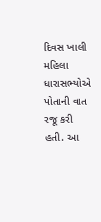દિવસ ખાલી મહિલા ધારાસભ્યોએ પોતાની વાત રજૂ કરી હતી. આ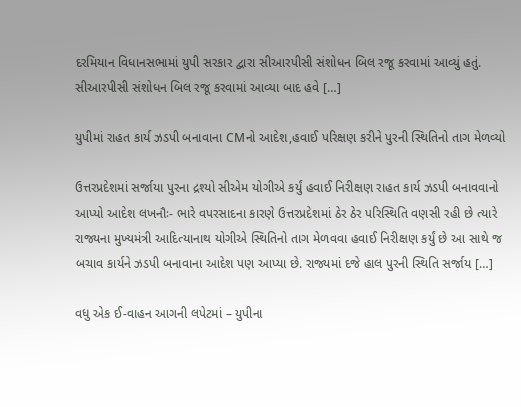દરમિયાન વિધાનસભામાં યુપી સરકાર દ્વારા સીઆરપીસી સંશોધન બિલ રજૂ કરવામાં આવ્યું હતું. સીઆરપીસી સંશોધન બિલ રજૂ કરવામાં આવ્યા બાદ હવે […]

યુપીમાં રાહત કાર્ય ઝડપી બનાવાના CMનો આદેશ,હવાઈ પરિક્ષણ કરીને પુરની સ્થિતિનો તાગ મેળવ્યો

ઉત્તરપ્રદેશમાં સર્જાયા પુરના દ્રશ્યો સીએમ યોગીએ કર્યું હવાઈ નિરીક્ષણ રાહત કાર્ય ઝડપી બનાવવાનો આપ્યો આદેશ લખનૌઃ- ભારે વપરસાદના કારણે ઉત્તરપ્રદેશમાં ઠેર ઠેર પરિસ્થિતિ વણસી રહી છે ત્યારે રાજ્યના મુખ્યમંત્રી આદિત્યાનાથ યોગીએ સ્થિતિનો તાગ મેળવવા હવાઈ નિરીક્ષણ કર્યું છે આ સાથે જ બચાવ કાર્યને ઝડપી બનાવાના આદેશ પણ આપ્યા છે. રાજ્યમાં દજે હાલ પુરની સ્થિતિ સર્જાય […]

વધુ એક ઈ-વાહન આગની લપેટમાં – યુપીના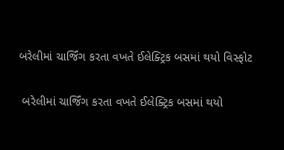બરેલીમાં ચાર્જિંગ કરતા વખતે ઈલેક્ટ્રિક બસમાં થયો વિસ્ફોટ

 બરેલીમાં ચાર્જિંગ કરતા વખતે ઈલેક્ટ્રિક બસમાં થયો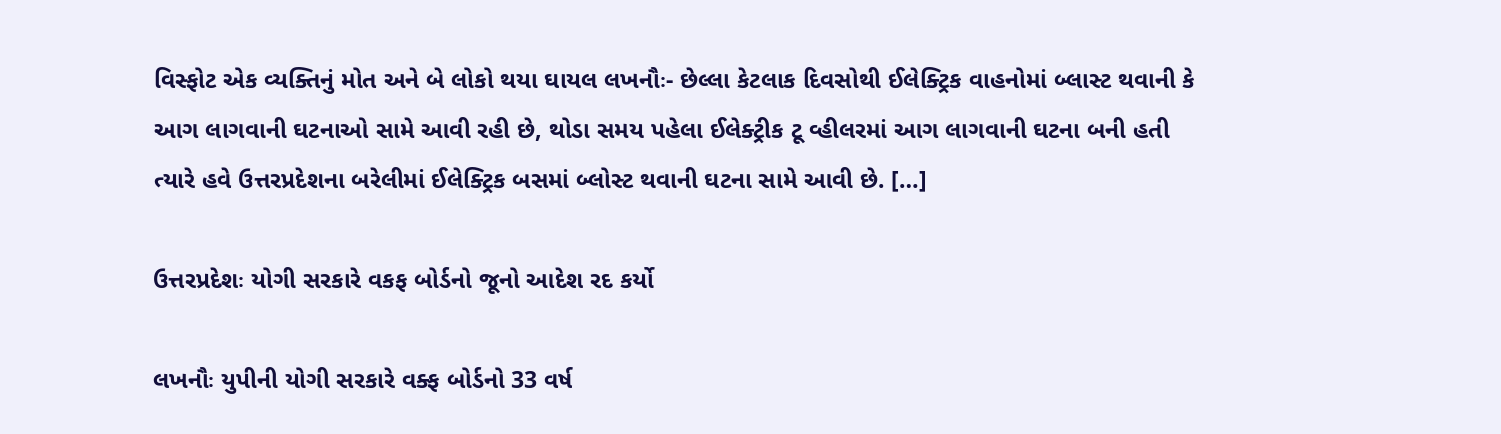વિસ્ફોટ એક વ્યક્તિનું મોત અને બે લોકો થયા ઘાયલ લખનૌઃ- છેલ્લા કેટલાક દિવસોથી ઈલેક્ટ્રિક વાહનોમાં બ્લાસ્ટ થવાની કે આગ લાગવાની ઘટનાઓ સામે આવી રહી છે, થોડા સમય પહેલા ઈલેક્ટ્રીક ટૂ વ્હીલરમાં આગ લાગવાની ઘટના બની હતી ત્યારે હવે ઉત્તરપ્રદેશના બરેલીમાં ઈલેક્ટ્રિક બસમાં બ્લોસ્ટ થવાની ઘટના સામે આવી છે. […]

ઉત્તરપ્રદેશઃ યોગી સરકારે વકફ બોર્ડનો જૂનો આદેશ રદ કર્યો

લખનૌઃ યુપીની યોગી સરકારે વક્ફ બોર્ડનો 33 વર્ષ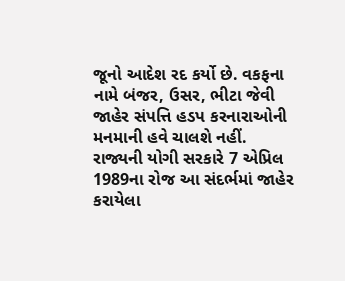જૂનો આદેશ રદ કર્યો છે. વકફના નામે બંજર, ઉસર, ભીટા જેવી જાહેર સંપત્તિ હડપ કરનારાઓની મનમાની હવે ચાલશે નહીં. રાજ્યની યોગી સરકારે 7 એપ્રિલ 1989ના રોજ આ સંદર્ભમાં જાહેર કરાયેલા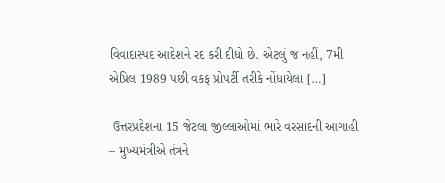વિવાદાસ્પદ આદેશને રદ કરી દીધો છે. એટલું જ નહીં, 7મી એપ્રિલ 1989 પછી વકફ પ્રોપર્ટી તરીકે નોંધાયેલા […]

 ઉત્તરપ્રદેશના 15 જેટલા જીલ્લાઓમાં ભારે વરસાદની આગાહી – મુખ્યમંત્રીએ તંત્રને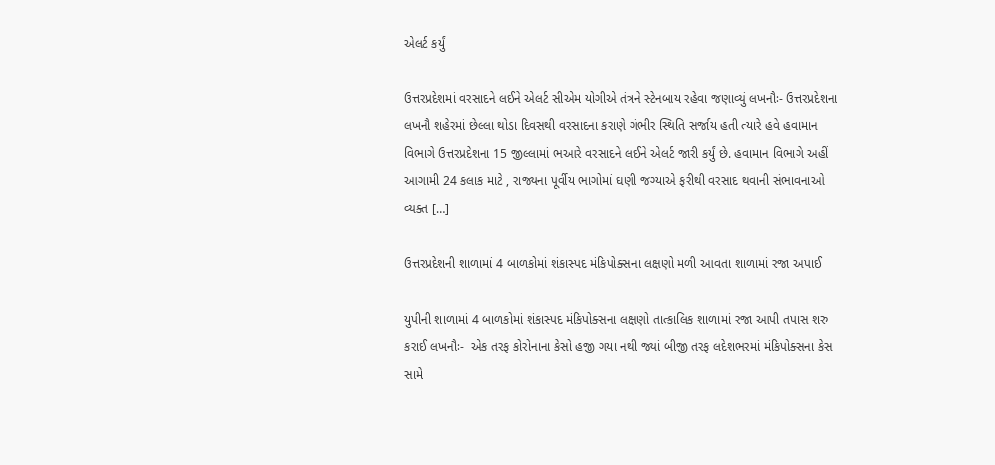એલર્ટ કર્યું

ઉત્તરપ્રદેશમાં વરસાદને લઈને એલર્ટ સીએમ યોગીએ તંત્રને સ્ટેનબાય રહેવા જણાવ્યું લખનૌઃ- ઉત્તરપ્રદેશના લખનૌ શહેરમાં છેલ્લા થોડા દિવસથી વરસાદના કરાણે ગંભીર સ્થિતિ સર્જાય હતી ત્યારે હવે હવામાન વિભાગે ઉત્તરપ્રદેશના 15 જીલ્લામાં ભઆરે વરસાદને લઈને એલર્ટ જારી કર્યું છે. હવામાન વિભાગે અહીં આગામી 24 કલાક માટે , રાજ્યના પૂર્વીય ભાગોમાં ઘણી જગ્યાએ ફરીથી વરસાદ થવાની સંભાવનાઓ વ્યક્ત […]

ઉત્તરપ્રદેશની શાળામાં 4 બાળકોમાં શંકાસ્પદ મંકિપોક્સના લક્ષણો મળી આવતા શાળામાં રજા અપાઈ

યુપીની શાળામાં 4 બાળકોમાં શંકાસ્પદ મંકિપોક્સના લક્ષણો તાત્કાલિક શાળામાં રજા આપી તપાસ શરુ કરાઈ લખનૌઃ-  એક તરફ કોરોનાના કેસો હજી ગયા નથી જ્યાં બીજી તરફ લદેશભરમાં મંકિપોક્સના કેસ સામે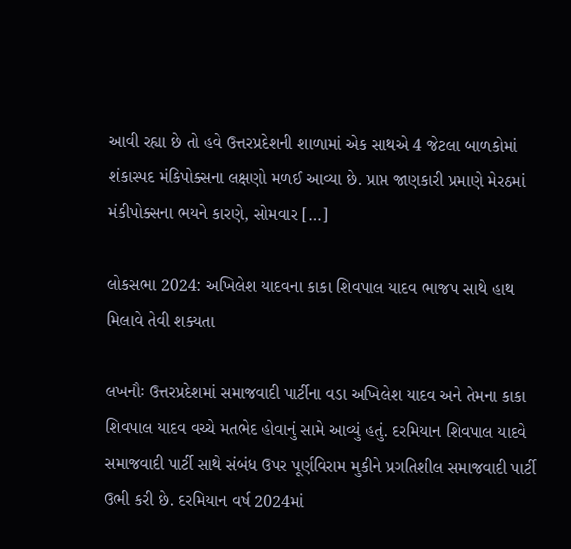આવી રહ્યા છે તો હવે ઉત્તરપ્રદેશની શાળામાં એક સાથએ 4 જેટલા બાળકોમાં શંકાસ્પદ મંકિપોક્સના લક્ષણો મળઈ આવ્યા છે. પ્રાપ્ત જાણકારી પ્રમાણે મેરઠમાં મંકીપોક્સના ભયને કારણે, સોમવાર […]

લોકસભા 2024: અખિલેશ યાદવના કાકા શિવપાલ યાદવ ભાજપ સાથે હાથ મિલાવે તેવી શક્યતા

લખનૌઃ ઉત્તરપ્રદેશમાં સમાજવાદી પાર્ટીના વડા અખિલેશ યાદવ અને તેમના કાકા શિવપાલ યાદવ વચ્ચે મતભેદ હોવાનું સામે આવ્યું હતું. દરમિયાન શિવપાલ યાદવે સમાજવાદી પાર્ટી સાથે સંબંધ ઉપર પૂર્ણવિરામ મુકીને પ્રગતિશીલ સમાજવાદી પાર્ટી ઉભી કરી છે. દરમિયાન વર્ષ 2024માં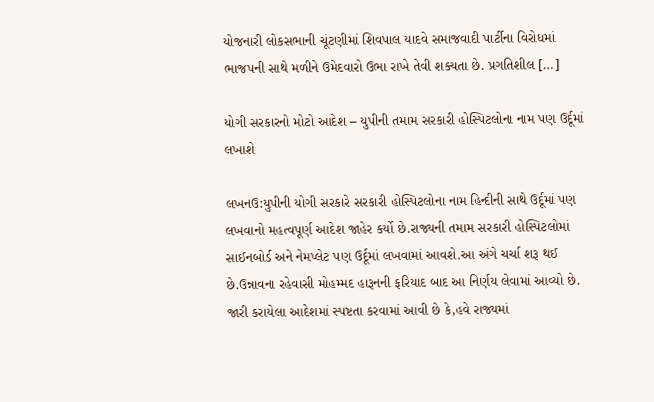યોજનારી લોકસભાની ચૂંટણીમાં શિવપાલ યાદવે સમાજવાદી પાર્ટીના વિરોધમાં ભાજપની સાથે મળીને ઉમેદવારો ઉભા રાખે તેવી શક્યતા છે. પ્રગતિશીલ […]

યોગી સરકારનો મોટો આદેશ – યુપીની તમામ સરકારી હોસ્પિટલોના નામ પણ ઉર્દૂમાં લખાશે

લખનઉ:યુપીની યોગી સરકારે સરકારી હોસ્પિટલોના નામ હિન્દીની સાથે ઉર્દૂમાં પણ લખવાનો મહત્વપૂર્ણ આદેશ જાહેર કર્યો છે.રાજ્યની તમામ સરકારી હોસ્પિટલોમાં સાઈનબોર્ડ અને નેમપ્લેટ પણ ઉર્દૂમાં લખવામાં આવશે.આ અંગે ચર્ચા શરૂ થઈ છે.ઉન્નાવના રહેવાસી મોહમ્મદ હારૂનની ફરિયાદ બાદ આ નિર્ણય લેવામાં આવ્યો છે. જારી કરાયેલા આદેશમાં સ્પષ્ટતા કરવામાં આવી છે કે,હવે રાજ્યમાં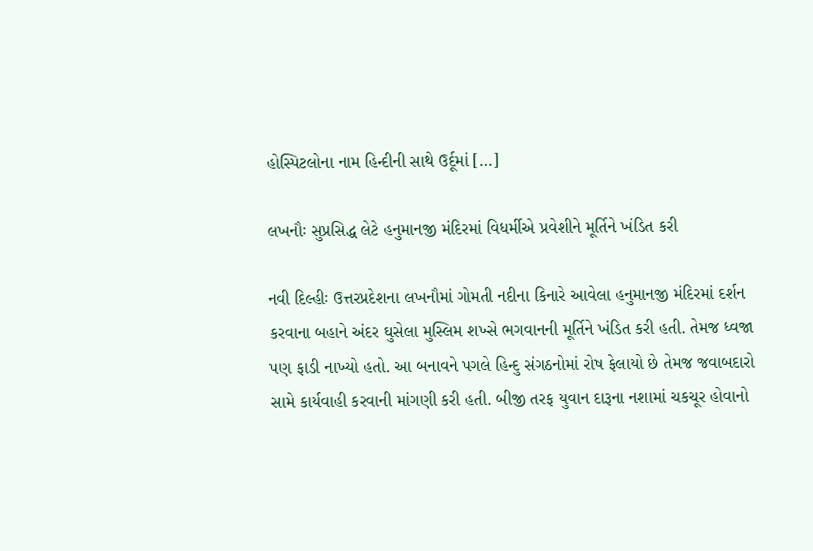હોસ્પિટલોના નામ હિન્દીની સાથે ઉર્દૂમાં […]

લખનૌઃ સુપ્રસિદ્ધ લેટે હનુમાનજી મંદિરમાં વિધર્મીએ પ્રવેશીને મૂર્તિને ખંડિત કરી

નવી દિલ્હીઃ ઉત્તરપ્રદેશના લખનૌમાં ગોમતી નદીના કિનારે આવેલા હનુમાનજી મંદિરમાં દર્શન કરવાના બહાને અંદર ઘુસેલા મુસ્લિમ શખ્સે ભગવાનની મૂર્તિને ખંડિત કરી હતી. તેમજ ધ્વજા પણ ફાડી નાખ્યો હતો. આ બનાવને પગલે હિન્દુ સંગઠનોમાં રોષ ફેલાયો છે તેમજ જવાબદારો સામે કાર્યવાહી કરવાની માંગણી કરી હતી. બીજી તરફ યુવાન દારૂના નશામાં ચકચૂર હોવાનો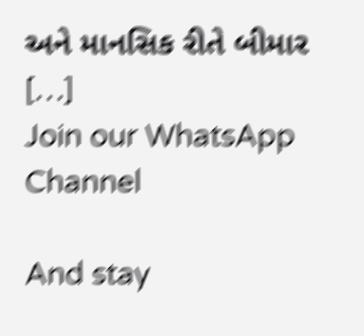અને માનસિક રીતે બીમાર […]
Join our WhatsApp Channel

And stay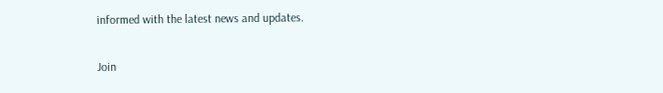informed with the latest news and updates.

Join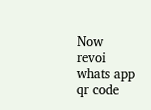Now
revoi whats app qr code